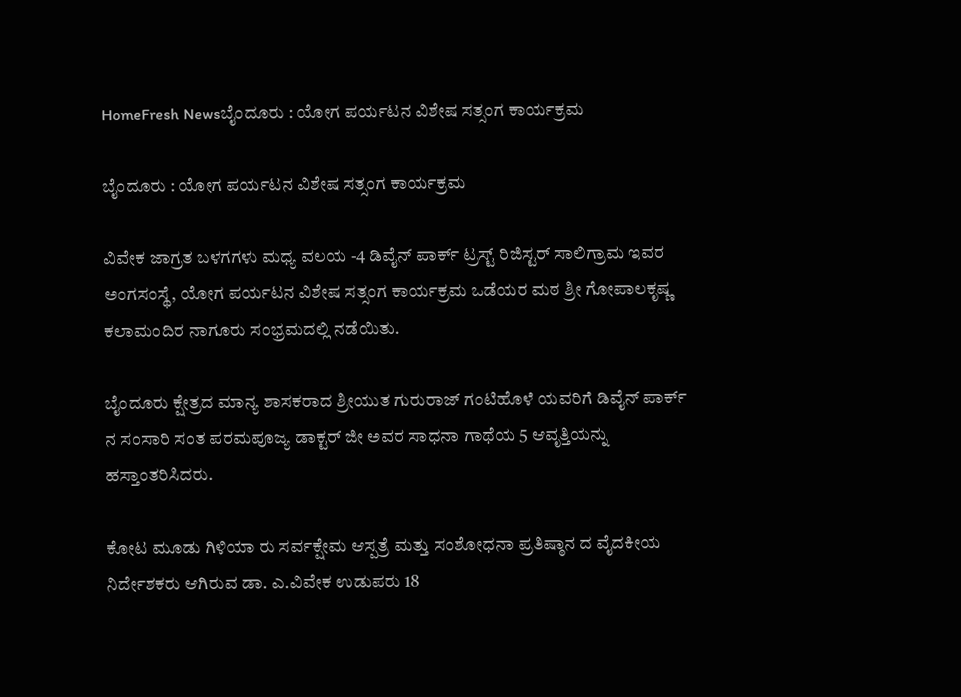HomeFresh Newsಬೈಂದೂರು : ಯೋಗ ಪರ್ಯಟನ ವಿಶೇಷ ಸತ್ಸಂಗ ಕಾರ್ಯಕ್ರಮ

ಬೈಂದೂರು : ಯೋಗ ಪರ್ಯಟನ ವಿಶೇಷ ಸತ್ಸಂಗ ಕಾರ್ಯಕ್ರಮ

ವಿವೇಕ ಜಾಗ್ರತ ಬಳಗಗಳು ಮಧ್ಯ ವಲಯ -4 ಡಿವೈನ್ ಪಾರ್ಕ್ ಟ್ರಸ್ಟ್ ರಿಜಿಸ್ಟರ್ ಸಾಲಿಗ್ರಾಮ ಇವರ ಅಂಗಸಂಸ್ಥೆ, ಯೋಗ ಪರ್ಯಟನ ವಿಶೇಷ ಸತ್ಸಂಗ ಕಾರ್ಯಕ್ರಮ ಒಡೆಯರ ಮಠ ಶ್ರೀ ಗೋಪಾಲಕೃಷ್ಣ ಕಲಾಮಂದಿರ ನಾಗೂರು ಸಂಭ್ರಮದಲ್ಲಿ ನಡೆಯಿತು.

ಬೈಂದೂರು ಕ್ಷೇತ್ರದ ಮಾನ್ಯ ಶಾಸಕರಾದ ಶ್ರೀಯುತ ಗುರುರಾಜ್ ಗಂಟಿಹೊಳೆ ಯವರಿಗೆ ಡಿವೈನ್ ಪಾರ್ಕ್ ನ ಸಂಸಾರಿ ಸಂತ ಪರಮಪೂಜ್ಯ ಡಾಕ್ಟರ್ ಜೀ ಅವರ ಸಾಧನಾ ಗಾಥೆಯ 5 ಆವೃತ್ತಿಯನ್ನು ಹಸ್ತಾಂತರಿಸಿದರು.

ಕೋಟ ಮೂಡು ಗಿಳಿಯಾ ರು ಸರ್ವಕ್ಷೇಮ ಆಸ್ಪತ್ರೆ ಮತ್ತು ಸಂಶೋಧನಾ ಪ್ರತಿಷ್ಠಾನ ದ ವೈದಕೀಯ ನಿರ್ದೇಶಕರು ಆಗಿರುವ ಡಾ. ಎ.ವಿವೇಕ ಉಡುಪರು 18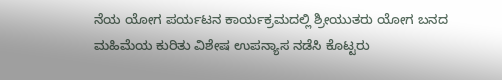ನೆಯ ಯೋಗ ಪರ್ಯಟನ ಕಾರ್ಯಕ್ರಮದಲ್ಲಿ ಶ್ರೀಯುತರು ಯೋಗ ಬನದ ಮಹಿಮೆಯ ಕುರಿತು ವಿಶೇಷ ಉಪನ್ಯಾಸ ನಡೆಸಿ ಕೊಟ್ಟರು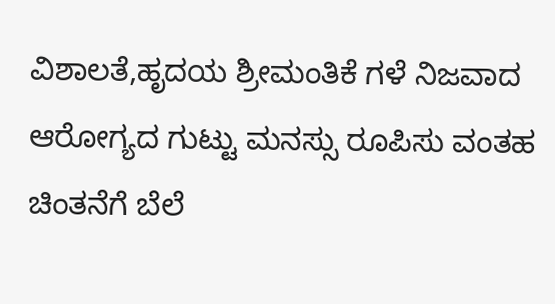ವಿಶಾಲತೆ,ಹೃದಯ ಶ್ರೀಮಂತಿಕೆ ಗಳೆ ನಿಜವಾದ ಆರೋಗ್ಯದ ಗುಟ್ಟು ಮನಸ್ಸು ರೂಪಿಸು ವಂತಹ ಚಿಂತನೆಗೆ ಬೆಲೆ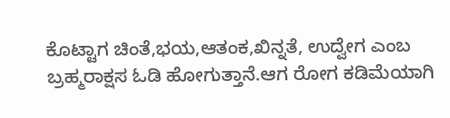ಕೊಟ್ಟಾಗ ಚಿಂತೆ,ಭಯ,ಆತಂಕ,ಖಿನ್ನತೆ, ಉದ್ವೇಗ ಎಂಬ ಬ್ರಹ್ಮರಾಕ್ಷಸ ಓಡಿ ಹೋಗುತ್ತಾನೆ.ಆಗ ರೋಗ ಕಡಿಮೆಯಾಗಿ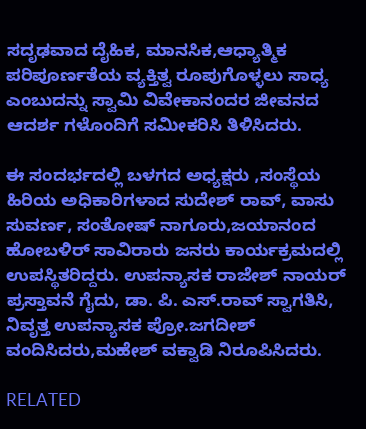ಸದೃಢವಾದ ದೈಹಿಕ, ಮಾನಸಿಕ,ಆಧ್ಯಾತ್ಮಿಕ ಪರಿಪೂರ್ಣತೆಯ ವ್ಯಕ್ತಿತ್ವ ರೂಪುಗೊಳ್ಳಲು ಸಾಧ್ಯ ಎಂಬುದನ್ನು ಸ್ವಾಮಿ ವಿವೇಕಾನಂದರ ಜೀವನದ ಆದರ್ಶ ಗಳೊಂದಿಗೆ ಸಮೀಕರಿಸಿ ತಿಳಿಸಿದರು.

ಈ ಸಂದರ್ಭದಲ್ಲಿ ಬಳಗದ ಅಧ್ಯಕ್ಷರು ,ಸಂಸ್ಥೆಯ ಹಿರಿಯ ಅಧಿಕಾರಿಗಳಾದ ಸುದೇಶ್ ರಾವ್, ವಾಸು ಸುವರ್ಣ, ಸಂತೋಷ್ ನಾಗೂರು,ಜಯಾನಂದ ಹೋಬಳಿರ್ ಸಾವಿರಾರು ಜನರು ಕಾರ್ಯಕ್ರಮದಲ್ಲಿ ಉಪಸ್ಥಿತರಿದ್ದರು. ಉಪನ್ಯಾಸಕ ರಾಜೇಶ್ ನಾಯರ್ ಪ್ರಸ್ತಾವನೆ ಗೈದು, ಡಾ. ಪಿ. ಎಸ್.ರಾವ್ ಸ್ವಾಗತಿಸಿ, ನಿವೃತ್ತ ಉಪನ್ಯಾಸಕ ಪ್ರೋ.ಜಗದೀಶ್ ವಂದಿಸಿದರು,ಮಹೇಶ್ ವಕ್ವಾಡಿ ನಿರೂಪಿಸಿದರು.

RELATED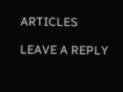ARTICLES

LEAVE A REPLY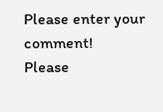Please enter your comment!
Please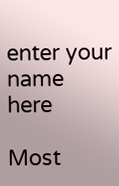enter your name here

Most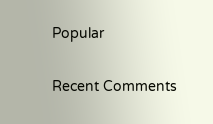Popular

Recent Comments